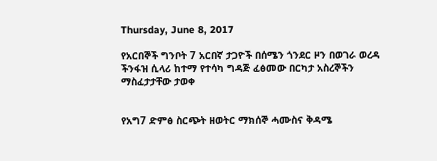Thursday, June 8, 2017

የአርበኞች ግንቦት 7 አርበኛ ታጋዮች በሰሜን ጎንደር ዞን በወገራ ወረዳ ችንፋዝ ሲላሪ ከተማ የተሳካ ግዳጅ ፈፅመው በርካታ አስረኞችን ማስፈታታቸው ታወቀ


የአግ7 ድምፅ ስርጭት ዘወትር ማክሰኞ ሓሙስና ቅዳሜ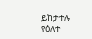ይከታተሉ
የዕለተ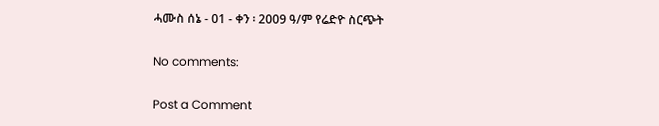ሓሙስ ሰኔ - 01 - ቀን ፡ 2009 ዓ/ም የሬድዮ ስርጭት

No comments:

Post a Comment